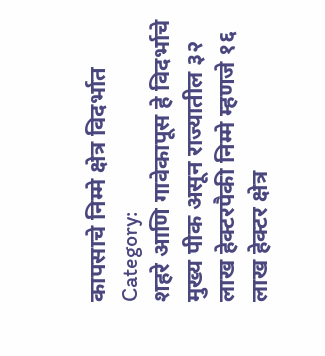कापसाचे निम्मे क्षेत्र विदर्भात
Category:
शहरे आणि गावेकापूस हे विदर्भाचे मुख्य पीक असून राज्यातील ३२ लाख हेक्टरपैकी निम्मे म्हणजे १६ लाख हेक्टर क्षेत्र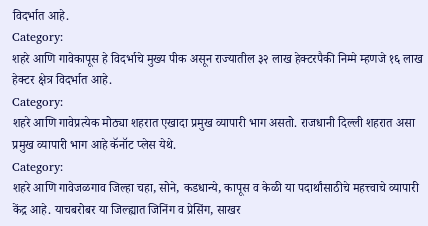विदर्भात आहे.
Category:
शहरे आणि गावेकापूस हे विदर्भाचे मुख्य पीक असून राज्यातील ३२ लाख हेक्टरपैकी निम्मे म्हणजे १६ लाख हेक्टर क्षेत्र विदर्भात आहे.
Category:
शहरे आणि गावेप्रत्येक मोठ्या शहरात एखादा प्रमुख व्यापारी भाग असतो. राजधानी दिल्ली शहरात असा प्रमुख व्यापारी भाग आहे कॅनॉट प्लेस येथे.
Category:
शहरे आणि गावेजळगाव जिल्हा चहा, सोने, कडधान्ये, कापूस व केळी या पदार्थांसाठीचे महत्त्वाचे व्यापारी केंद्र आहे. याचबरोबर या जिल्ह्यात जिनिंग व प्रेसिंग, साखर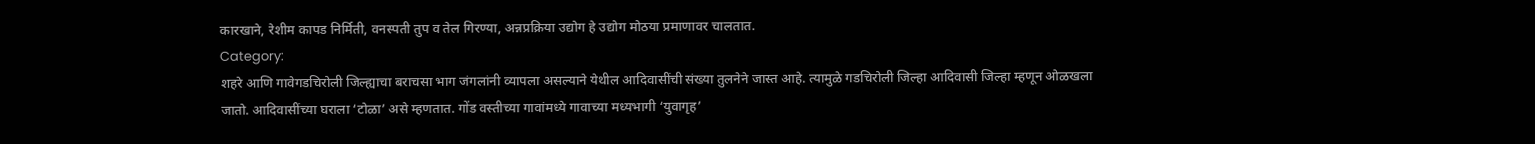कारखाने, रेशीम कापड निर्मिती, वनस्पती तुप व तेल गिरण्या, अन्नप्रक्रिया उद्योग हे उद्योग मोठया प्रमाणावर चालतात.
Category:
शहरे आणि गावेगडचिरोली जिल्ह्याचा बराचसा भाग जंगलांनी व्यापला असल्याने येथील आदिवासींची संख्या तुलनेने जास्त आहे. त्यामुळे गडचिरोली जिल्हा आदिवासी जिल्हा म्हणून ओळखला जातो. आदिवासींच्या घराला ‘टोळा’ असे म्हणतात. गोंड वस्तीच्या गावांमध्ये गावाच्या मध्यभागी ‘युवागृह’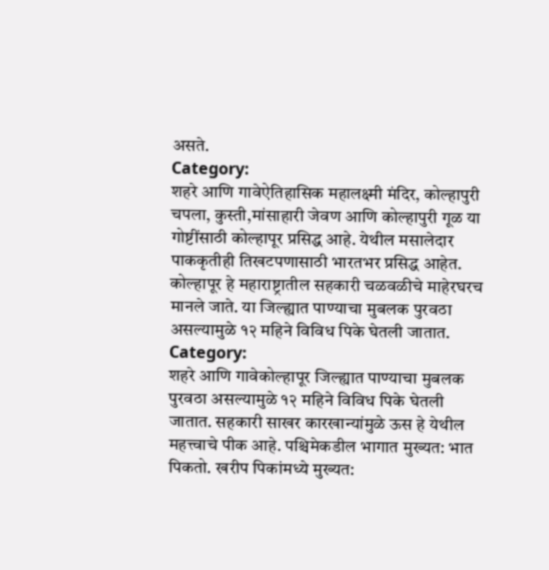असते.
Category:
शहरे आणि गावेऐतिहासिक महालक्ष्मी मंदिर, कोल्हापुरी चपला, कुस्ती,मांसाहारी जेवण आणि कोल्हापुरी गूळ या गोष्टींसाठी कोल्हापूर प्रसिद्ध आहे. येथील मसालेदार पाककृतीही तिखटपणासाठी भारतभर प्रसिद्ध आहेत. कोल्हापूर हे महाराष्ट्रातील सहकारी चळवळीचे माहेरघरच मानले जाते. या जिल्ह्यात पाण्याचा मुबलक पुरवठा असल्यामुळे १२ महिने विविध पिके घेतली जातात.
Category:
शहरे आणि गावेकोल्हापूर जिल्ह्यात पाण्याचा मुबलक पुरवठा असल्यामुळे १२ महिने विविध पिके घेतली जातात. सहकारी साखर कारखान्यांमुळे ऊस हे येथील महत्त्वाचे पीक आहे. पश्चिमेकडील भागात मुख्यत: भात पिकतो. खरीप पिकांमध्ये मुख्यत: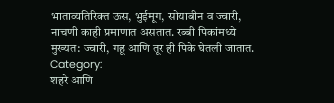भाताव्यतिरिक्त ऊस, भुईमूग, सोयाबीन व ज्वारी, नाचणी काही प्रमाणात असतात. रब्बी पिकांमध्ये मुख्यत: ज्वारी, गहू आणि तूर ही पिके घेतली जातात.
Category:
शहरे आणि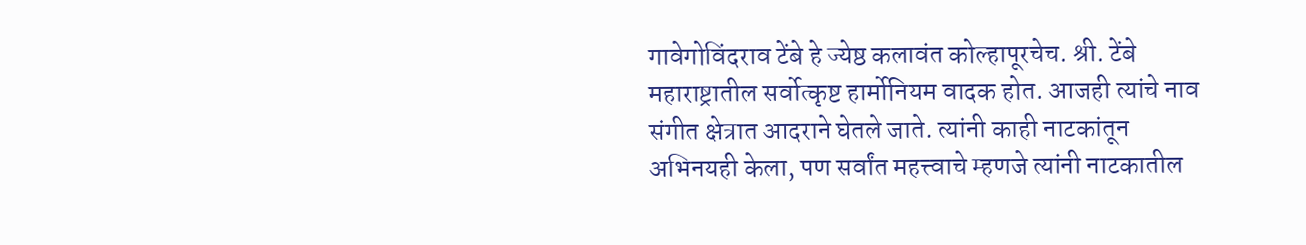गावेगोविंदराव टेंबे हे ज्येष्ठ कलावंत कोल्हापूरचेच. श्री. टेंबे महाराष्ट्रातील सर्वोत्कृष्ट हार्मोनियम वादक होत. आजही त्यांचे नाव संगीत क्षेत्रात आदराने घेतले जाते. त्यांनी काही नाटकांतून अभिनयही केला, पण सर्वांत महत्त्वाचे म्हणजे त्यांनी नाटकातील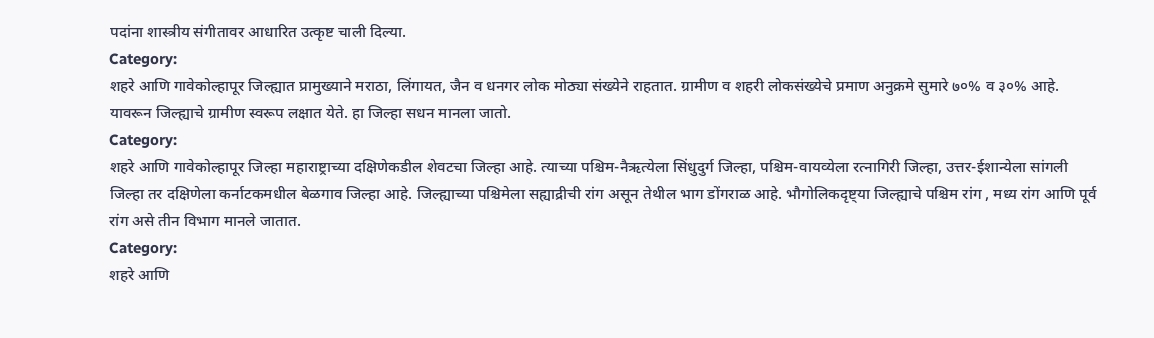पदांना शास्त्रीय संगीतावर आधारित उत्कृष्ट चाली दिल्या.
Category:
शहरे आणि गावेकोल्हापूर जिल्ह्यात प्रामुख्याने मराठा, लिंगायत, जैन व धनगर लोक मोठ्या संख्येने राहतात. ग्रामीण व शहरी लोकसंख्येचे प्रमाण अनुक्रमे सुमारे ७०% व ३०% आहे. यावरून जिल्ह्याचे ग्रामीण स्वरूप लक्षात येते. हा जिल्हा सधन मानला जातो.
Category:
शहरे आणि गावेकोल्हापूर जिल्हा महाराष्ट्राच्या दक्षिणेकडील शेवटचा जिल्हा आहे. त्याच्या पश्चिम-नैऋत्येला सिंधुदुर्ग जिल्हा, पश्चिम-वायव्येला रत्नागिरी जिल्हा, उत्तर-ईशान्येला सांगली जिल्हा तर दक्षिणेला कर्नाटकमधील बेळगाव जिल्हा आहे. जिल्ह्याच्या पश्चिमेला सह्याद्रीची रांग असून तेथील भाग डोंगराळ आहे. भौगोलिकदृष्ट्या जिल्ह्याचे पश्चिम रांग , मध्य रांग आणि पूर्व रांग असे तीन विभाग मानले जातात.
Category:
शहरे आणि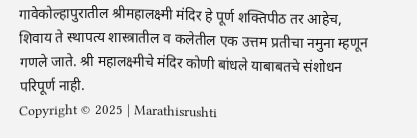गावेकोल्हापुरातील श्रीमहालक्ष्मी मंदिर हे पूर्ण शक्तिपीठ तर आहेच, शिवाय ते स्थापत्य शास्त्रातील व कलेतील एक उत्तम प्रतीचा नमुना म्हणून गणले जाते. श्री महालक्ष्मीचे मंदिर कोणी बांधले याबाबतचे संशोधन परिपूर्ण नाही.
Copyright © 2025 | Marathisrushti